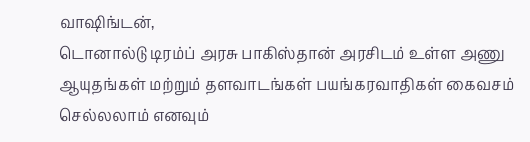வாஷிங்டன்,
டொனால்டு டிரம்ப் அரசு பாகிஸ்தான் அரசிடம் உள்ள அணு ஆயுதங்கள் மற்றும் தளவாடங்கள் பயங்கரவாதிகள் கைவசம் செல்லலாம் எனவும்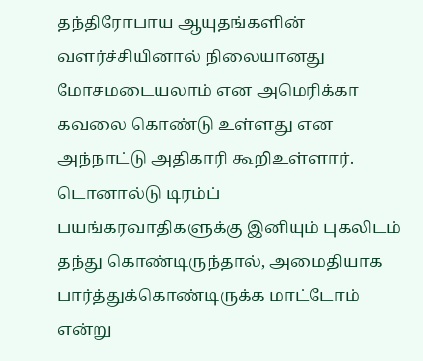தந்திரோபாய ஆயுதங்களின் வளர்ச்சியினால் நிலையானது மோசமடையலாம் என அமெரிக்கா கவலை கொண்டு உள்ளது என அந்நாட்டு அதிகாரி கூறிஉள்ளார்.
டொனால்டு டிரம்ப் பயங்கரவாதிகளுக்கு இனியும் புகலிடம் தந்து கொண்டிருந்தால், அமைதியாக பார்த்துக்கொண்டிருக்க மாட்டோம் என்று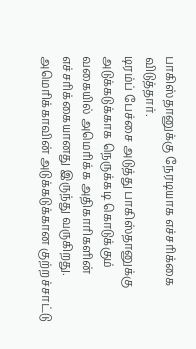பாகிஸ்தானுக்கு நேரடியாக எச்சரிக்கை விடுத்தார்.
டிரம்ப் பேச்சை அடுத்து பாகிஸ்தானுக்கு அடுக்கடுக்காக நெருக்கடி கொடுக்கும் வகையில் அமெரிக்க அதிகாரிகளின் எச்சரிக்கையானது இருந்து வருகிறது. அமெரிக்காவின் அடுக்கடுக்கான குற்றச்சாட்டு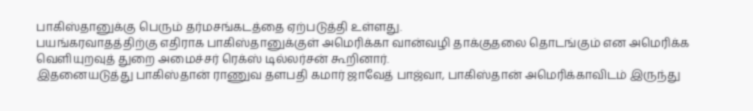பாகிஸ்தானுக்கு பெரும் தர்மசங்கடத்தை ஏற்படுத்தி உள்ளது.
பயங்கரவாதத்திற்கு எதிராக பாகிஸ்தானுக்குள் அமெரிக்கா வான்வழி தாக்குதலை தொடங்கும் என அமெரிக்க வெளியுறவுத் துறை அமைச்சர் ரெக்ஸ் டில்லர்சன் கூறினார்.
இதனையடுத்து பாகிஸ்தான் ராணுவ தளபதி கமார் ஜாவேத் பாஜ்வா, பாகிஸ்தான் அமெரிக்காவிடம் இருந்து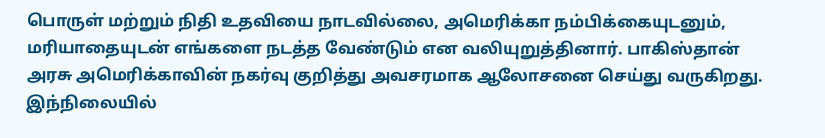பொருள் மற்றும் நிதி உதவியை நாடவில்லை, அமெரிக்கா நம்பிக்கையுடனும், மரியாதையுடன் எங்களை நடத்த வேண்டும் என வலியுறுத்தினார். பாகிஸ்தான் அரசு அமெரிக்காவின் நகர்வு குறித்து அவசரமாக ஆலோசனை செய்து வருகிறது. இந்நிலையில்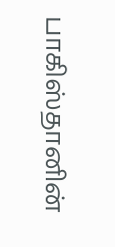பாகிஸ்தானின்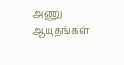அணு ஆயுதங்கள்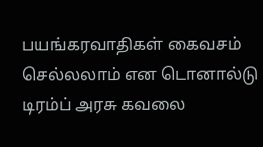பயங்கரவாதிகள் கைவசம் செல்லலாம் என டொனால்டு டிரம்ப் அரசு கவலை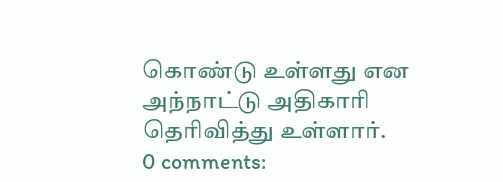கொண்டு உள்ளது என அந்நாட்டு அதிகாரி தெரிவித்து உள்ளார்.
0 comments: